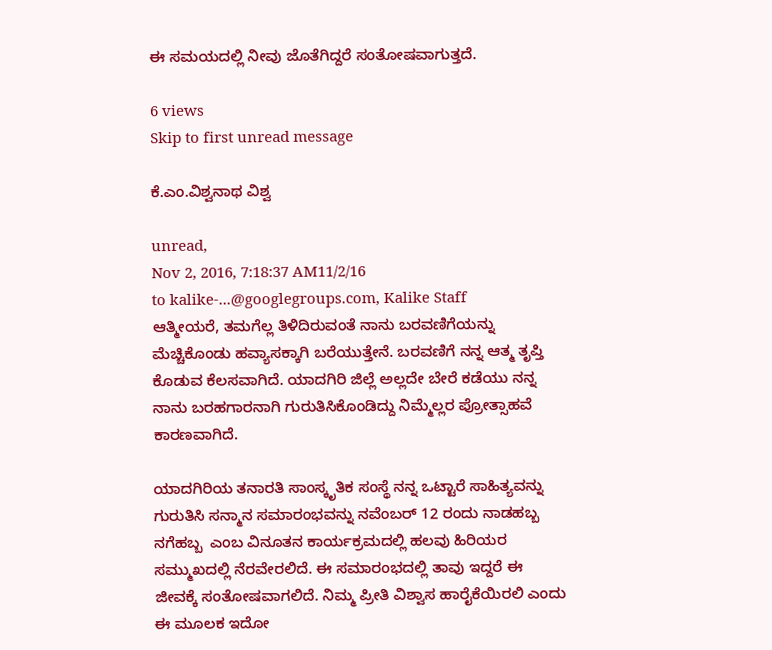ಈ ಸಮಯದಲ್ಲಿ ನೀವು ಜೊತೆಗಿದ್ದರೆ ಸಂತೋಷವಾಗುತ್ತದೆ.

6 views
Skip to first unread message

ಕೆ.ಎಂ.ವಿಶ್ವನಾಥ ವಿಶ್ವ

unread,
Nov 2, 2016, 7:18:37 AM11/2/16
to kalike-...@googlegroups.com, Kalike Staff
ಆತ್ಮೀಯರೆ, ತಮಗೆಲ್ಲ ತಿಳಿದಿರುವಂತೆ ನಾನು ಬರವಣಿಗೆಯನ್ನು ಮೆಚ್ಚಿಕೊಂಡು ಹವ್ಯಾಸಕ್ಕಾಗಿ ಬರೆಯುತ್ತೇನೆ. ಬರವಣಿಗೆ ನನ್ನ ಆತ್ಮ ತೃಪ್ತಿ ಕೊಡುವ ಕೆಲಸವಾಗಿದೆ. ಯಾದಗಿರಿ ಜಿಲ್ಲೆ ಅಲ್ಲದೇ ಬೇರೆ ಕಡೆಯು ನನ್ನ ನಾನು ಬರಹಗಾರನಾಗಿ ಗುರುತಿಸಿಕೊಂಡಿದ್ದು ನಿಮ್ಮೆಲ್ಲರ ಪ್ರೋತ್ಸಾಹವೆ ಕಾರಣವಾಗಿದೆ.

ಯಾದಗಿರಿಯ ತನಾರತಿ ಸಾಂಸ್ಕೃತಿಕ ಸಂಸ್ಥೆ ನನ್ನ ಒಟ್ಟಾರೆ ಸಾಹಿತ್ಯವನ್ನು ಗುರುತಿಸಿ ಸನ್ಮಾನ ಸಮಾರಂಭವನ್ನು ನವೆಂಬರ್ 12 ರಂದು ನಾಡಹಬ್ಬ ನಗೆಹಬ್ಬ  ಎಂಬ ವಿನೂತನ ಕಾರ್ಯಕ್ರಮದಲ್ಲಿ ಹಲವು ಹಿರಿಯರ ಸಮ್ಮುಖದಲ್ಲಿ ನೆರವೇರಲಿದೆ. ಈ ಸಮಾರಂಭದಲ್ಲಿ ತಾವು ಇದ್ದರೆ ಈ ಜೀವಕ್ಕೆ ಸಂತೋಷವಾಗಲಿದೆ. ನಿಮ್ಮ ಪ್ರೀತಿ ವಿಶ್ವಾಸ ಹಾರೈಕೆಯಿರಲಿ ಎಂದು ಈ ಮೂಲಕ ಇದೋ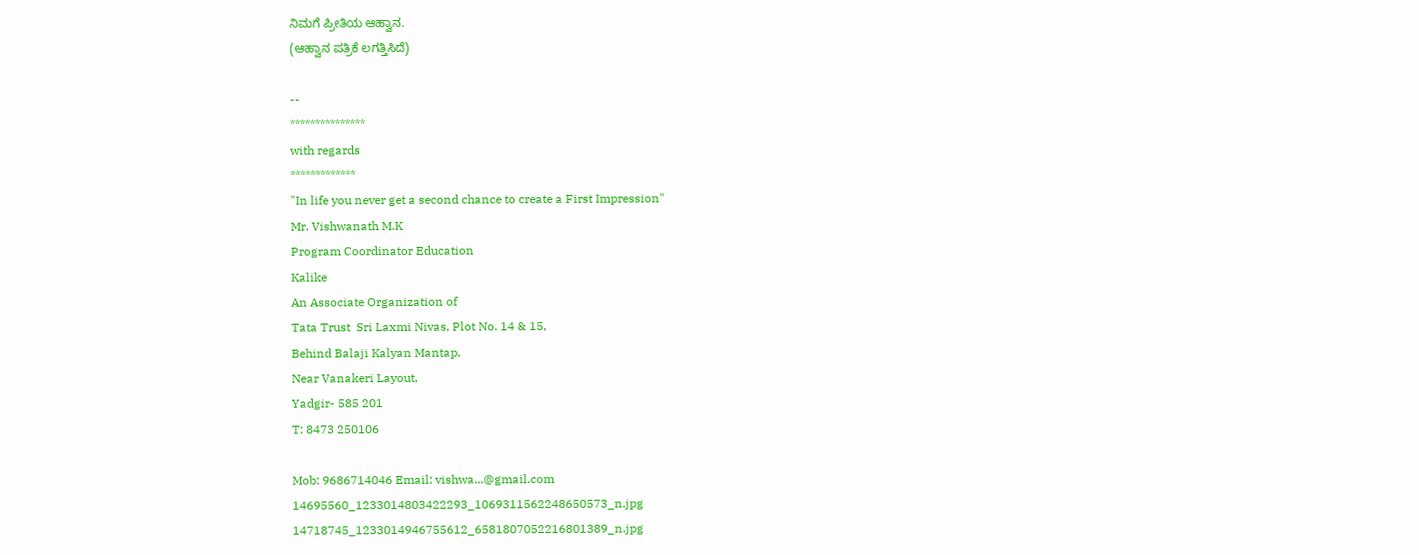ನಿಮಗೆ ಪ್ರೀತಿಯ ಆಹ್ವಾನ.
(ಆಹ್ವಾನ ಪತ್ರಿಕೆ ಲಗತ್ತಿಸಿದೆ)

--
***************
with regards
*************
"In life you never get a second chance to create a First Impression"
Mr. Vishwanath M.K
Program Coordinator Education
Kalike
An Associate Organization of
Tata Trust  Sri Laxmi Nivas, Plot No. 14 & 15,
Behind Balaji Kalyan Mantap,
Near Vanakeri Layout,
Yadgir- 585 201
T: 8473 250106

Mob: 9686714046 Email: vishwa...@gmail.com
14695560_1233014803422293_1069311562248650573_n.jpg
14718745_1233014946755612_6581807052216801389_n.jpg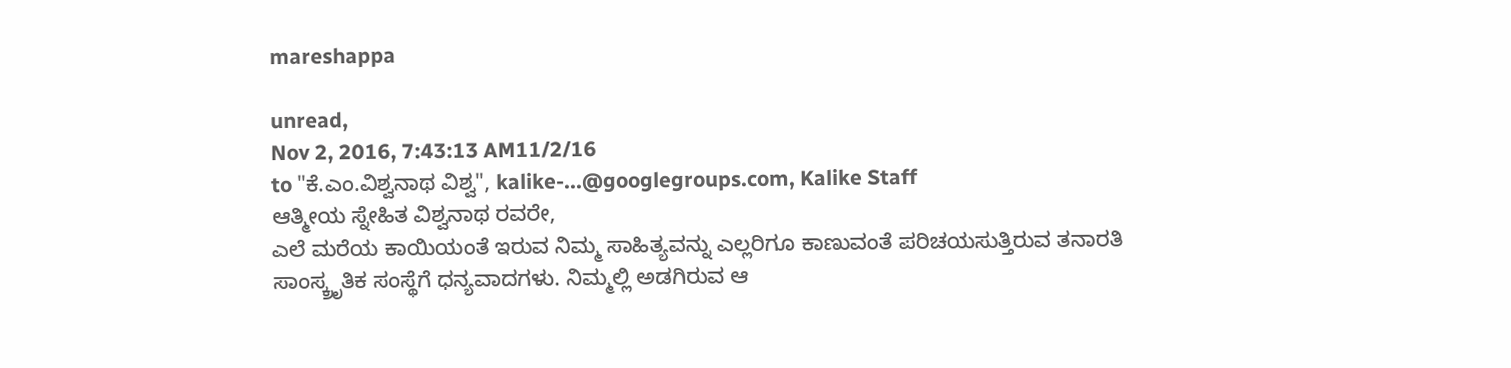mareshappa

unread,
Nov 2, 2016, 7:43:13 AM11/2/16
to "ಕೆ.ಎಂ.ವಿಶ್ವನಾಥ ವಿಶ್ವ", kalike-...@googlegroups.com, Kalike Staff
ಆತ್ಮೀಯ ಸ್ನೇಹಿತ ವಿಶ್ವನಾಥ ರವರೇ,
ಎಲೆ ಮರೆಯ ಕಾಯಿಯಂತೆ ಇರುವ ನಿಮ್ಮ ಸಾಹಿತ್ಯವನ್ನು ಎಲ್ಲರಿಗೂ ಕಾಣುವಂತೆ ಪರಿಚಯಸುತ್ತಿರುವ ತನಾರತಿ ಸಾಂಸ್ಕ್ರೃತಿಕ ಸಂಸ್ಥೆಗೆ ಧನ್ಯವಾದಗಳು. ನಿಮ್ಮಲ್ಲಿ ಅಡಗಿರುವ ಆ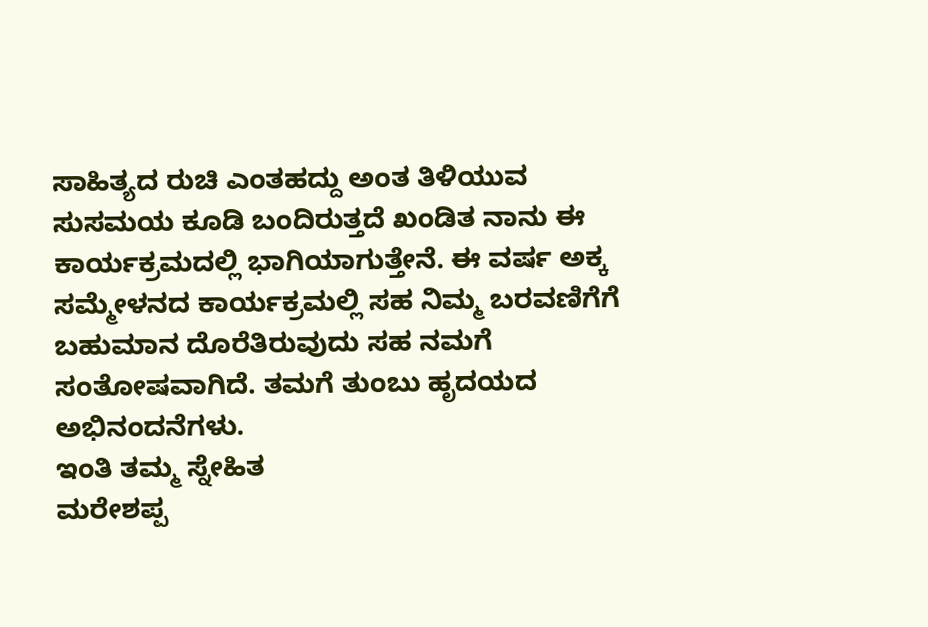ಸಾಹಿತ್ಯದ ರುಚಿ ಎಂತಹದ್ದು ಅಂತ ತಿಳಿಯುವ ಸುಸಮಯ ಕೂಡಿ ಬಂದಿರುತ್ತದೆ ಖಂಡಿತ ನಾನು ಈ ಕಾರ್ಯಕ್ರಮದಲ್ಲಿ ಭಾಗಿಯಾಗುತ್ತೇನೆ. ಈ ವರ್ಷ ಅಕ್ಕ ಸಮ್ಮೇಳನದ ಕಾರ್ಯಕ್ರಮಲ್ಲಿ ಸಹ ನಿಮ್ಮ ಬರವಣಿಗೆಗೆ ಬಹುಮಾನ ದೊರೆತಿರುವುದು ಸಹ ನಮಗೆ ಸಂತೋಷವಾಗಿದೆ. ತಮಗೆ ತುಂಬು ಹೃದಯದ ಅಭಿನಂದನೆಗಳು.
ಇಂತಿ ತಮ್ಮ ಸ್ನೇಹಿತ
ಮರೇಶಪ್ಪ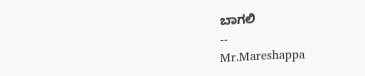ಬಾಗಲಿ
--
Mr.Mareshappa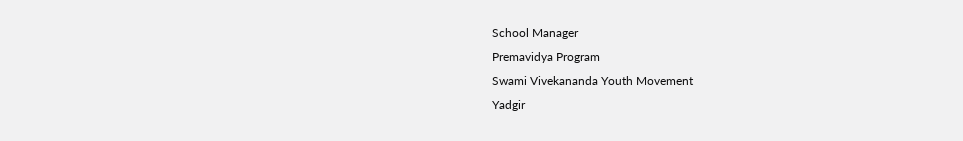School Manager
Premavidya Program
Swami Vivekananda Youth Movement
Yadgir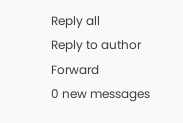Reply all
Reply to author
Forward
0 new messages